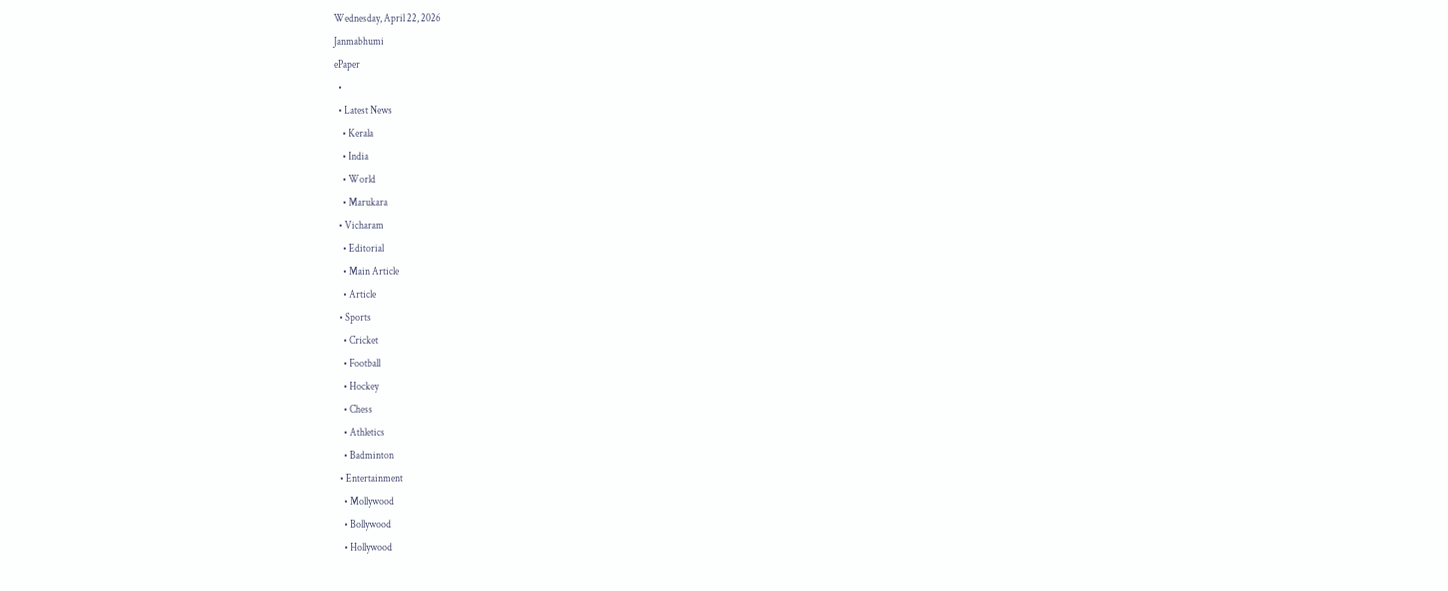Wednesday, April 22, 2026
Janmabhumi
ePaper
  •
  • Latest News
    • Kerala
    • India
    • World
    • Marukara
  • Vicharam
    • Editorial
    • Main Article
    • Article
  • Sports
    • Cricket
    • Football
    • Hockey
    • Chess
    • Athletics
    • Badminton
  • Entertainment
    • Mollywood
    • Bollywood
    • Hollywood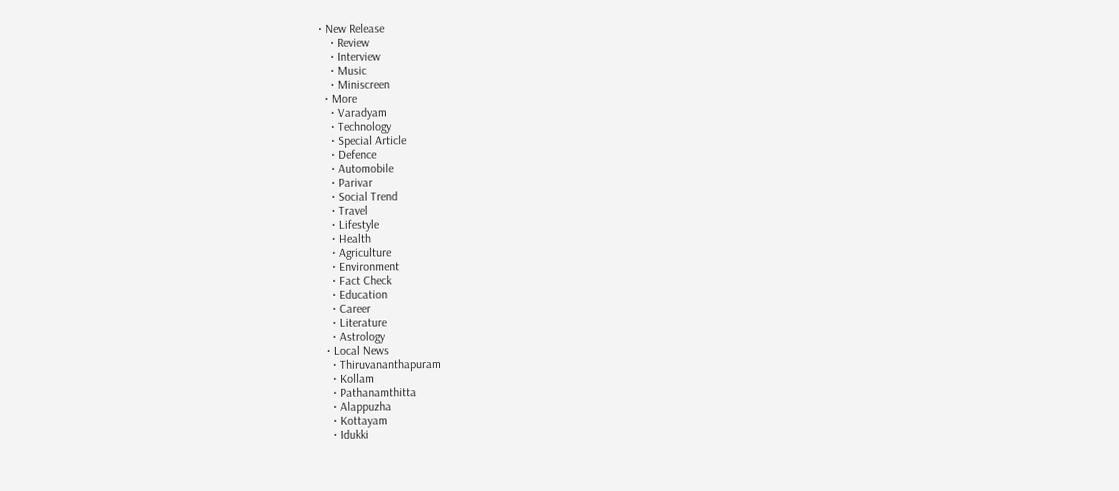• New Release
    • Review
    • Interview
    • Music
    • Miniscreen
  • More
    • Varadyam
    • Technology
    • Special Article
    • Defence
    • Automobile
    • Parivar
    • Social Trend
    • Travel
    • Lifestyle
    • Health
    • Agriculture
    • Environment
    • Fact Check
    • Education
    • Career
    • Literature
    • Astrology
  • Local News
    • Thiruvananthapuram
    • Kollam
    • Pathanamthitta
    • Alappuzha
    • Kottayam
    • Idukki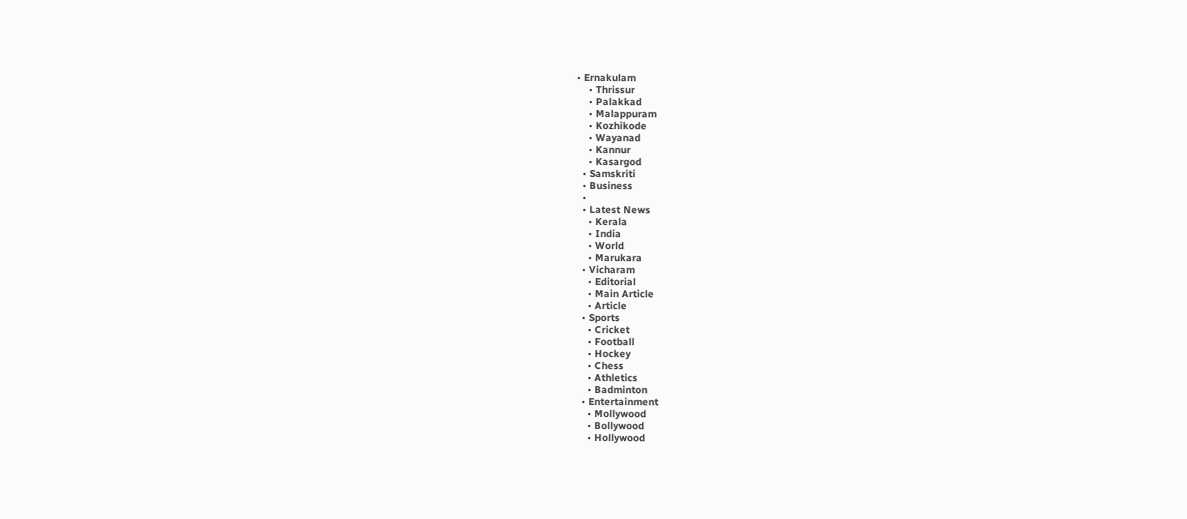• Ernakulam
    • Thrissur
    • Palakkad
    • Malappuram
    • Kozhikode
    • Wayanad
    • Kannur
    • Kasargod
  • Samskriti
  • Business
  •
  • Latest News
    • Kerala
    • India
    • World
    • Marukara
  • Vicharam
    • Editorial
    • Main Article
    • Article
  • Sports
    • Cricket
    • Football
    • Hockey
    • Chess
    • Athletics
    • Badminton
  • Entertainment
    • Mollywood
    • Bollywood
    • Hollywood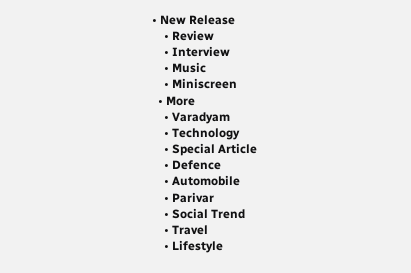• New Release
    • Review
    • Interview
    • Music
    • Miniscreen
  • More
    • Varadyam
    • Technology
    • Special Article
    • Defence
    • Automobile
    • Parivar
    • Social Trend
    • Travel
    • Lifestyle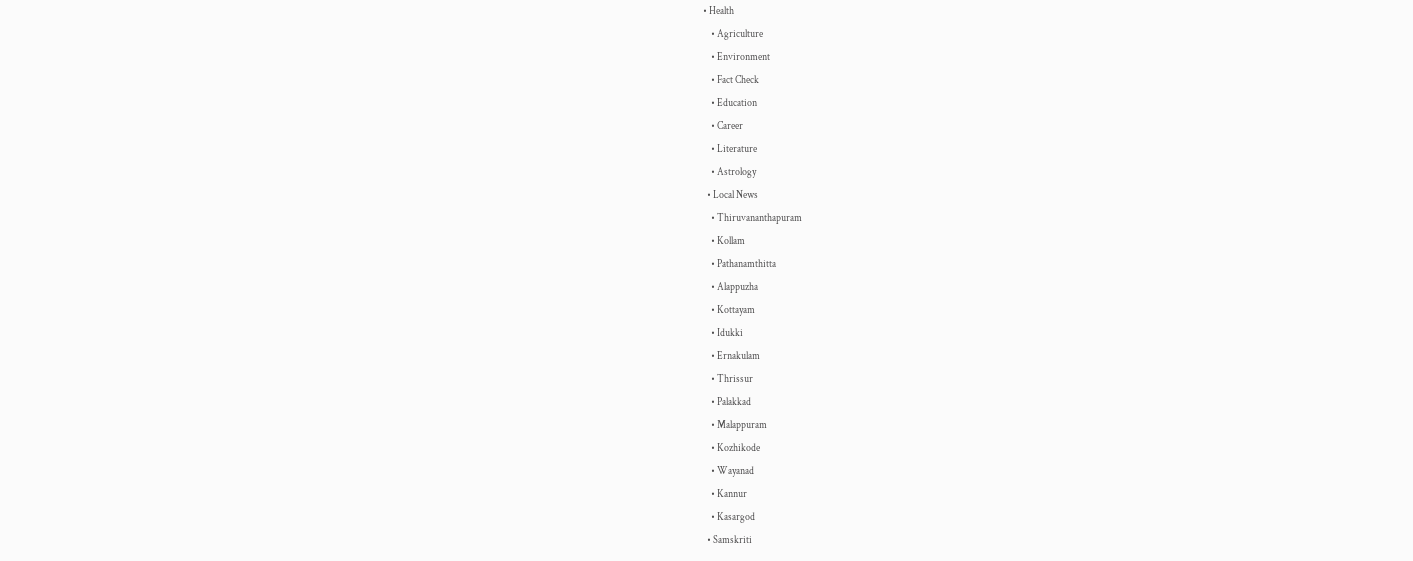• Health
    • Agriculture
    • Environment
    • Fact Check
    • Education
    • Career
    • Literature
    • Astrology
  • Local News
    • Thiruvananthapuram
    • Kollam
    • Pathanamthitta
    • Alappuzha
    • Kottayam
    • Idukki
    • Ernakulam
    • Thrissur
    • Palakkad
    • Malappuram
    • Kozhikode
    • Wayanad
    • Kannur
    • Kasargod
  • Samskriti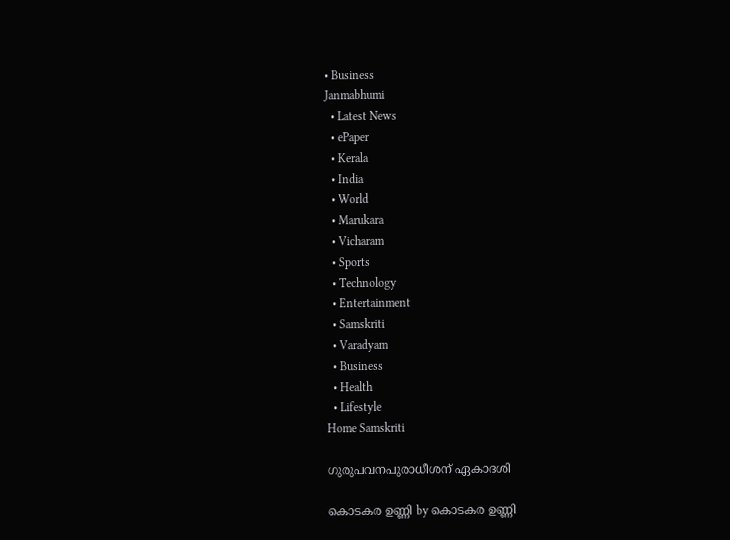• Business
Janmabhumi
  • Latest News
  • ePaper
  • Kerala
  • India
  • World
  • Marukara
  • Vicharam
  • Sports
  • Technology
  • Entertainment
  • Samskriti
  • Varadyam
  • Business
  • Health
  • Lifestyle
Home Samskriti

ഗുരുപവനപുരാധീശന് ഏകാദശി

കൊടകര ഉണ്ണി by കൊടകര ഉണ്ണി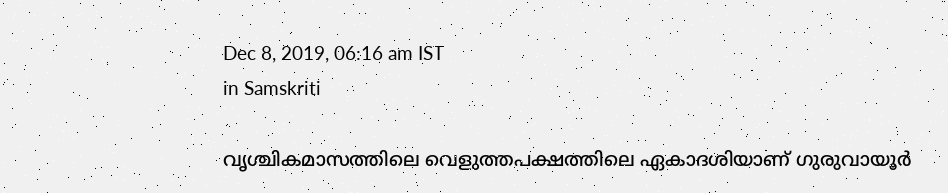Dec 8, 2019, 06:16 am IST
in Samskriti

വൃശ്ചികമാസത്തിലെ വെളുത്തപക്ഷത്തിലെ ഏകാദശിയാണ് ഗുരുവായൂര്‍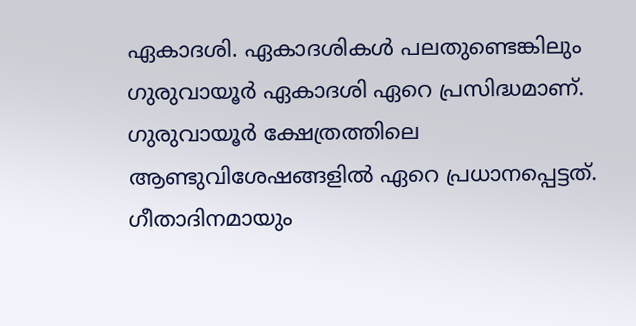ഏകാദശി. ഏകാദശികള്‍ പലതുണ്ടെങ്കിലും ഗുരുവായൂര്‍ ഏകാദശി ഏറെ പ്രസിദ്ധമാണ്. ഗുരുവായൂര്‍ ക്ഷേത്രത്തിലെ ആണ്ടുവിശേഷങ്ങളില്‍ ഏറെ പ്രധാനപ്പെട്ടത്. ഗീതാദിനമായും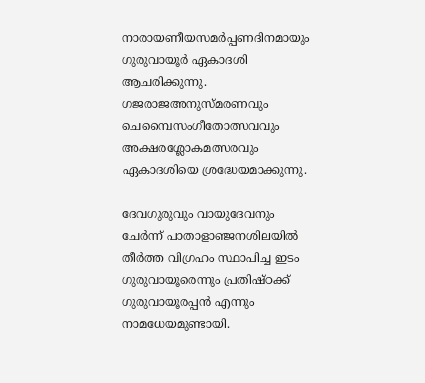നാരായണീയസമര്‍പ്പണദിനമായും ഗുരുവായൂര്‍ ഏകാദശി  ആചരിക്കുന്നു. ഗജരാജഅനുസ്മരണവും ചെമ്പൈസംഗീതോത്സവവും അക്ഷരശ്ലോകമത്സരവും ഏകാദശിയെ ശ്രദ്ധേയമാക്കുന്നു.

ദേവഗുരുവും വായുദേവനും ചേര്‍ന്ന് പാതാളാഞ്ജനശിലയില്‍ തീര്‍ത്ത വിഗ്രഹം സ്ഥാപിച്ച ഇടം ഗുരുവായൂരെന്നും പ്രതിഷ്ഠക്ക് ഗുരുവായൂരപ്പന്‍ എന്നും നാമധേയമുണ്ടായി.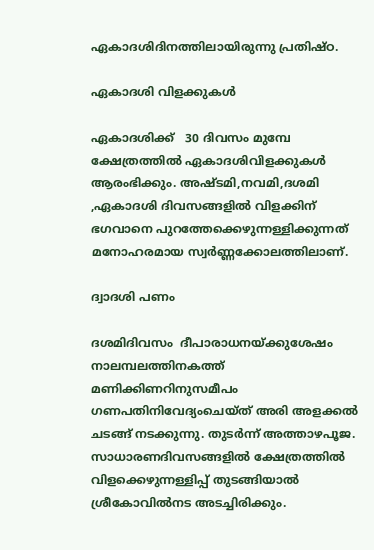ഏകാദശിദിനത്തിലായിരുന്നു പ്രതിഷ്ഠ.

ഏകാദശി വിളക്കുകള്‍

ഏകാദശിക്ക്   30 ദിവസം മുമ്പേ ക്ഷേത്രത്തില്‍ ഏകാദശിവിളക്കുകള്‍ ആരംഭിക്കും. അഷ്ടമി,നവമി,ദശമി ,ഏകാദശി ദിവസങ്ങളില്‍ വിളക്കിന് ഭഗവാനെ പുറത്തേക്കെഴുന്നള്ളിക്കുന്നത് മനോഹരമായ സ്വര്‍ണ്ണക്കോലത്തിലാണ്.

ദ്വാദശി പണം

ദശമിദിവസം  ദീപാരാധനയ്‌ക്കുശേഷം നാലമ്പലത്തിനകത്ത് മണിക്കിണറിനുസമീപം ഗണപതിനിവേദ്യംചെയ്ത് അരി അളക്കല്‍ ചടങ്ങ് നടക്കുന്നു. തുടര്‍ന്ന് അത്താഴപൂജ. സാധാരണദിവസങ്ങളില്‍ ക്ഷേത്രത്തില്‍ വിളക്കെഴുന്നള്ളിപ്പ് തുടങ്ങിയാല്‍ ശ്രീകോവില്‍നട അടച്ചിരിക്കും.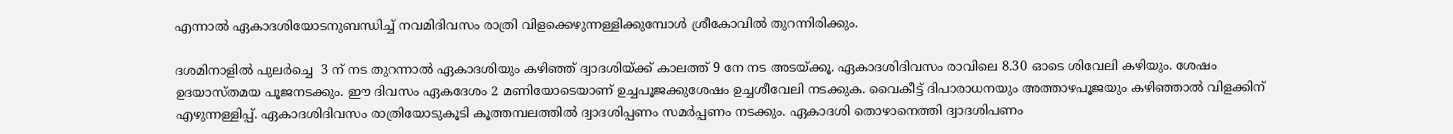എന്നാല്‍ ഏകാദശിയോടനുബന്ധിച്ച് നവമിദിവസം രാത്രി വിളക്കെഴുന്നള്ളിക്കുമ്പോള്‍ ശ്രീകോവില്‍ തുറന്നിരിക്കും.

ദശമിനാളില്‍ പുലര്‍ച്ചെ  3 ന് നട തുറന്നാല്‍ ഏകാദശിയും കഴിഞ്ഞ് ദ്വാദശിയ്‌ക്ക് കാലത്ത് 9 നേ നട അടയ്‌ക്കൂ. ഏകാദശിദിവസം രാവിലെ 8.30 ഓടെ ശിവേലി കഴിയും. ശേഷം ഉദയാസ്തമയ പൂജനടക്കും. ഈ ദിവസം ഏകദേശം 2 മണിയോടെയാണ് ഉച്ചപൂജക്കുശേഷം ഉച്ചശീവേലി നടക്കുക. വൈകീട്ട് ദിപാരാധനയും അത്താഴപൂജയും കഴിഞ്ഞാല്‍ വിളക്കിന് എഴുന്നള്ളിപ്പ്. ഏകാദശിദിവസം രാത്രിയോടുകൂടി കൂത്തമ്പലത്തില്‍ ദ്വാദശിപ്പണം സമര്‍പ്പണം നടക്കും. ഏകാദശി തൊഴാനെത്തി ദ്വാദശിപണം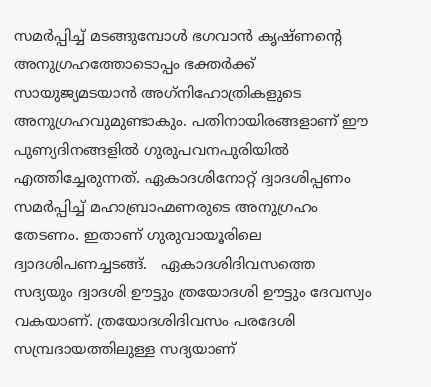സമര്‍പ്പിച്ച് മടങ്ങുമ്പോള്‍ ഭഗവാന്‍ കൃഷ്ണന്റെ അനുഗ്രഹത്തോടൊപ്പം ഭക്തര്‍ക്ക് സായുജ്യമടയാന്‍ അഗ്‌നിഹോത്രികളുടെ അനുഗ്രഹവുമുണ്ടാകും. പതിനായിരങ്ങളാണ് ഈ പുണ്യദിനങ്ങളില്‍ ഗുരുപവനപുരിയില്‍ എത്തിച്ചേരുന്നത്. ഏകാദശിനോറ്റ് ദ്വാദശിപ്പണം സമര്‍പ്പിച്ച് മഹാബ്രാഹ്മണരുടെ അനുഗ്രഹം തേടണം. ഇതാണ് ഗുരുവായൂരിലെ ദ്വാദശിപണച്ചടങ്ങ്.   ഏകാദശിദിവസത്തെ സദ്യയും ദ്വാദശി ഊട്ടും ത്രയോദശി ഊട്ടും ദേവസ്വം വകയാണ്. ത്രയോദശിദിവസം പരദേശി സമ്പ്രദായത്തിലുള്ള സദ്യയാണ്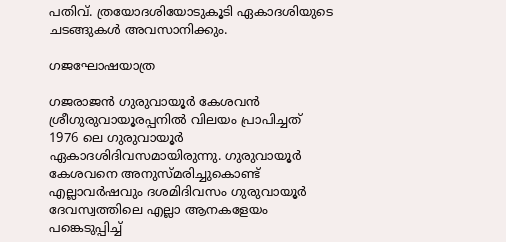പതിവ്. ത്രയോദശിയോടുകൂടി ഏകാദശിയുടെ ചടങ്ങുകള്‍ അവസാനിക്കും.

ഗജഘോഷയാത്ര

ഗജരാജന്‍ ഗുരുവായൂര്‍ കേശവന്‍ ശ്രീഗുരുവായൂരപ്പനില്‍ വിലയം പ്രാപിച്ചത് 1976 ലെ ഗുരുവായൂര്‍ ഏകാദശിദിവസമായിരുന്നു. ഗുരുവായൂര്‍ കേശവനെ അനുസ്മരിച്ചുകൊണ്ട് എല്ലാവര്‍ഷവും ദശമിദിവസം ഗുരുവായൂര്‍ ദേവസ്വത്തിലെ എല്ലാ ആനകളേയം പങ്കെടുപ്പിച്ച്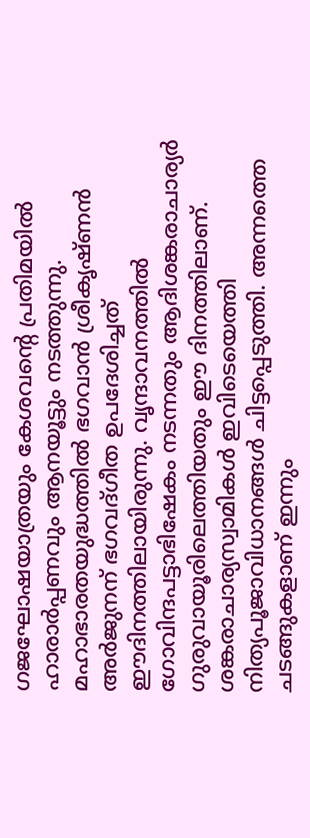ഗജഘോഷയാത്രയും കേശവന്റെ പ്രതിമയില്‍ ഹാരാര്‍പ്പണവും ആനയൂട്ടും നടത്തുന്നു. മഹാഭാരതയുദ്ധത്തില്‍ ഭഗവാന്‍ ശ്രീകൃഷ്ണന്‍ അര്‍ജുനന് ഭഗവദ്ഗീത ഉപദേശിച്ചത് ഈദിനത്തിലായിരുന്നു. വൃന്ദാവനത്തില്‍ ഗോവിന്ദപട്ടാഭിഷേകം നടന്നതും ആദിശങ്കരാചാര്യര്‍ ഗുരുവായൂരിലെത്തിയതും ഈ ദിനത്തിലാണ്. ശങ്കരാചാര്യസ്വാമികള്‍ ഇവിടെയെത്തി നിത്യപൂജാവിധാനങ്ങള്‍ ചിട്ടപ്പെടുത്തി. അന്നത്തെ ചടങ്ങുകളാണ് ഇന്നും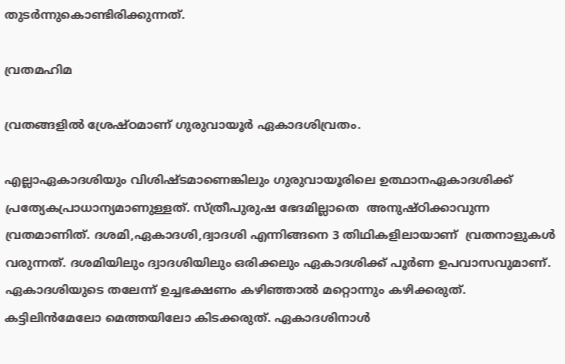തുടര്‍ന്നുകൊണ്ടിരിക്കുന്നത്.

വ്രതമഹിമ

വ്രതങ്ങളില്‍ ശ്രേഷ്ഠമാണ് ഗുരുവായൂര്‍ ഏകാദശിവ്രതം.

എല്ലാഏകാദശിയും വിശിഷ്ടമാണെങ്കിലും ഗുരുവായൂരിലെ ഉത്ഥാനഏകാദശിക്ക് പ്രത്യേകപ്രാധാന്യമാണുള്ളത്. സ്ത്രീപുരുഷ ഭേദമില്ലാതെ  അനുഷ്ഠിക്കാവുന്ന വ്രതമാണിത്. ദശമി,ഏകാദശി,ദ്വാദശി എന്നിങ്ങനെ 3 തിഥികളിലായാണ്  വ്രതനാളുകള്‍ വരുന്നത്. ദശമിയിലും ദ്വാദശിയിലും ഒരിക്കലും ഏകാദശിക്ക് പൂര്‍ണ ഉപവാസവുമാണ്. ഏകാദശിയുടെ തലേന്ന് ഉച്ചഭക്ഷണം കഴിഞ്ഞാല്‍ മറ്റൊന്നും കഴിക്കരുത്. കട്ടിലിന്‍മേലോ മെത്തയിലോ കിടക്കരുത്. ഏകാദശിനാള്‍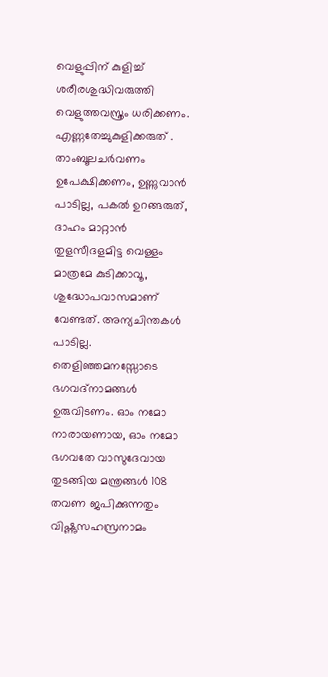വെളുപ്പിന് കുളിച്ച് ശരീരശുദ്ധിവരുത്തി വെളുത്തവസ്ത്രം ധരിക്കണം. എണ്ണതേച്ചുകുളിക്കരുത് . താംബൂലചര്‍വണം ഉപേക്ഷിക്കണം, ഉണ്ണുവാന്‍ പാടില്ല, പകല്‍ ഉറങ്ങരുത്, ദാഹം മാറ്റാന്‍ തുളസീദളമിട്ട വെള്ളം മാത്രമേ കുടിക്കാവൂ, ശുദ്ധോപവാസമാണ് വേണ്ടത്. അന്യചിന്തകള്‍ പാടില്ല. തെളിഞ്ഞമനസ്സോടെ ഭഗവദ്‌നാമങ്ങള്‍ ഉരുവിടണം. ഓം നമോ നാരായണായ, ഓം നമോ ഭഗവതേ വാസുദേവായ തുടങ്ങിയ മന്ത്രങ്ങള്‍ 108 തവണ ജപിക്കുന്നതും വിഷ്ണുസഹസ്രനാമം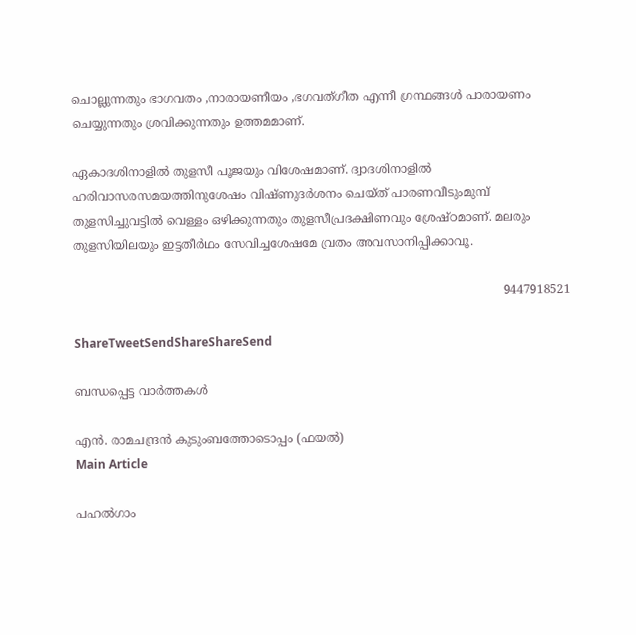ചൊല്ലുന്നതും ഭാഗവതം ,നാരായണീയം ,ഭഗവത്ഗീത എന്നീ ഗ്രന്ഥങ്ങള്‍ പാരായണം ചെയ്യുന്നതും ശ്രവിക്കുന്നതും ഉത്തമമാണ്.

ഏകാദശിനാളില്‍ തുളസീ പൂജയും വിശേഷമാണ്. ദ്വാദശിനാളില്‍ ഹരിവാസരസമയത്തിനുശേഷം വിഷ്ണുദര്‍ശനം ചെയ്ത് പാരണവീടുംമുമ്പ് തുളസിച്ചുവട്ടില്‍ വെള്ളം ഒഴിക്കുന്നതും തുളസീപ്രദക്ഷിണവും ശ്രേഷ്ഠമാണ്. മലരും തുളസിയിലയും ഇട്ടതീര്‍ഥം സേവിച്ചശേഷമേ വ്രതം അവസാനിപ്പിക്കാവൂ.

                                                                                                                    9447918521

ShareTweetSendShareShareSend

ബന്ധപ്പെട്ട വാര്‍ത്തകള്‍

എന്‍. രാമചന്ദ്രന്‍ കുടുംബത്തോടൊപ്പം (ഫയല്‍)
Main Article

പഹല്‍ഗാം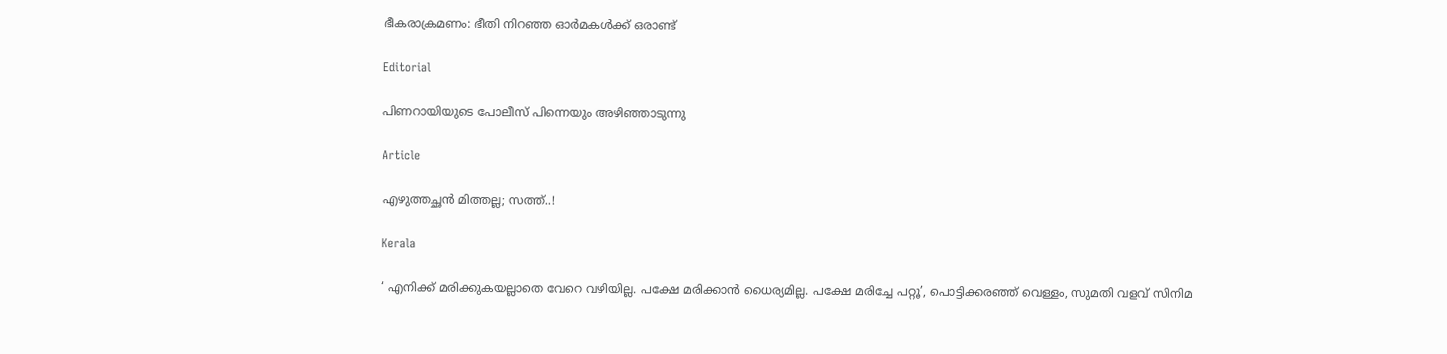ഭീകരാക്രമണം: ഭീതി നിറഞ്ഞ ഓര്‍മകള്‍ക്ക് ഒരാണ്ട്

Editorial

പിണറായിയുടെ പോലീസ് പിന്നെയും അഴിഞ്ഞാടുന്നു

Article

എഴുത്തച്ഛന്‍ മിത്തല്ല; സത്ത്..!

Kerala

‘ എനിക്ക് മരിക്കുകയല്ലാതെ വേറെ വഴിയില്ല. പക്ഷേ മരിക്കാൻ ധൈര്യമില്ല. പക്ഷേ മരിച്ചേ പറ്റൂ’, പൊട്ടിക്കരഞ്ഞ് വെള്ളം, സുമതി വളവ് സിനിമ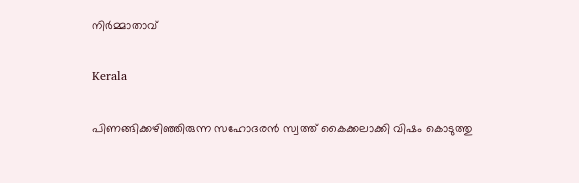നിർമ്മാതാവ്

Kerala

പിണങ്ങിക്കഴിഞ്ഞിരുന്ന സഹോദരൻ സ്വത്ത് കൈക്കലാക്കി വിഷം കൊടുത്തു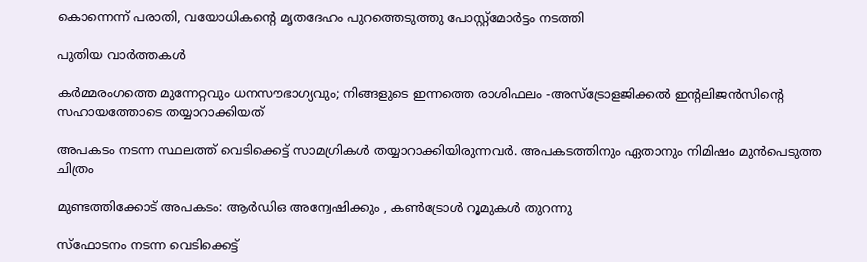കൊന്നെന്ന് പരാതി, വയോധികന്റെ മൃതദേഹം പുറത്തെടുത്തു പോസ്റ്റ്മോർട്ടം നടത്തി

പുതിയ വാര്‍ത്തകള്‍

കർമ്മരംഗത്തെ മുന്നേറ്റവും ധനസൗഭാഗ്യവും; നിങ്ങളുടെ ഇന്നത്തെ രാശിഫലം -അസ്ട്രോളജിക്കൽ ഇന്റലിജൻസിന്റെ സഹായത്തോടെ തയ്യാറാക്കിയത്

അപകടം നടന്ന സ്ഥലത്ത് വെടിക്കെട്ട് സാമഗ്രികള്‍ തയ്യാറാക്കിയിരുന്നവര്‍. അപകടത്തിനും ഏതാനും നിമിഷം മുന്‍പെടുത്ത ചിത്രം

മുണ്ടത്തിക്കോട് അപകടം: ആര്‍ഡിഒ അന്വേഷിക്കും , കണ്‍ട്രോള്‍ റൂമുകള്‍ തുറന്നു

സ്‌ഫോടനം നടന്ന വെടിക്കെട്ട്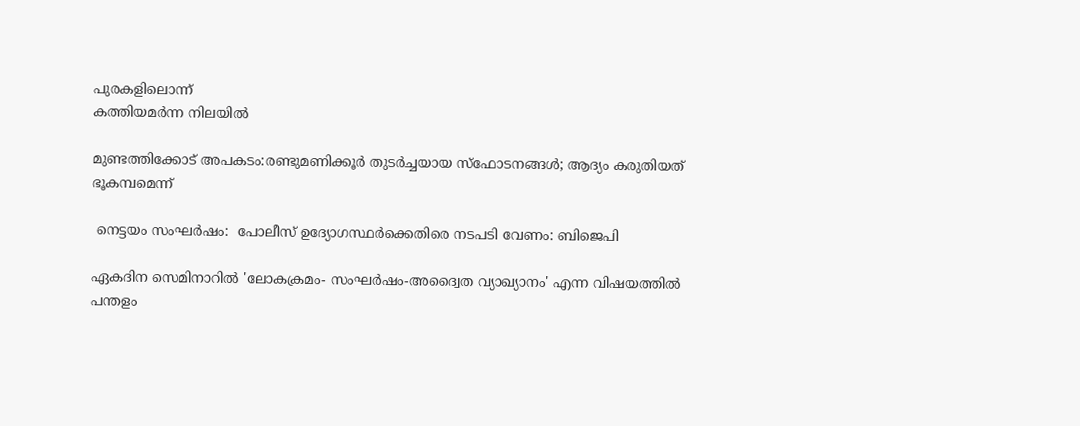പുരകളിലൊന്ന്
കത്തിയമര്‍ന്ന നിലയില്‍

മുണ്ടത്തിക്കോട് അപകടം:രണ്ടുമണിക്കൂര്‍ തുടര്‍ച്ചയായ സ്‌ഫോടനങ്ങള്‍; ആദ്യം കരുതിയത് ഭൂകമ്പമെന്ന്

 നെട്ടയം സംഘര്‍ഷം:  പോലീസ് ഉദ്യോഗസ്ഥര്‍ക്കെതിരെ നടപടി വേണം: ബിജെപി

ഏകദിന സെമിനാറില്‍ 'ലോകക്രമം- സംഘര്‍ഷം-അദ്വൈത വ്യാഖ്യാനം' എന്ന വിഷയത്തില്‍ പന്തളം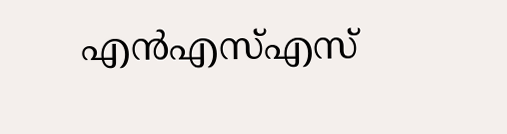എന്‍എസ്എസ്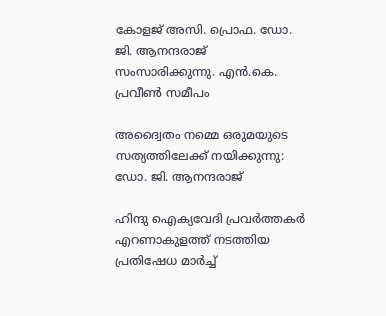കോളജ് അസി. പ്രൊഫ. ഡോ. ജി. ആനന്ദരാജ് സംസാരിക്കുന്നു. എന്‍.കെ. പ്രവീണ്‍ സമീപം

അദ്വൈതം നമ്മെ ഒരുമയുടെ സത്യത്തിലേക്ക് നയിക്കുന്നു: ഡോ. ജി. ആനന്ദരാജ്

ഹിന്ദു ഐക്യവേദി പ്രവര്‍ത്തകര്‍ എറണാകുളത്ത് നടത്തിയ പ്രതിഷേധ മാര്‍ച്ച്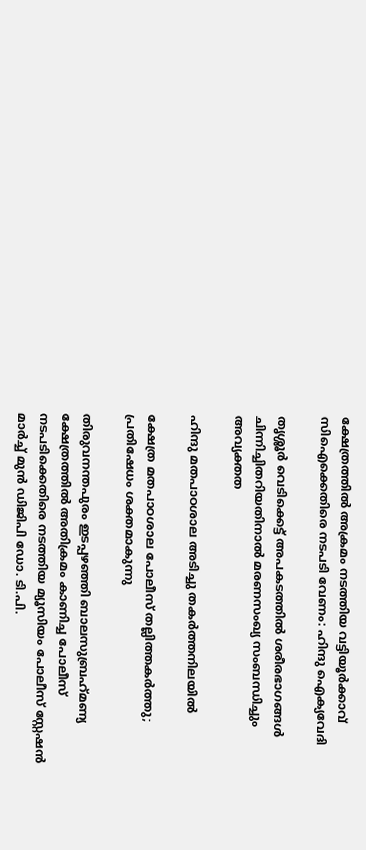ക്ഷേത്രത്തില്‍ അക്രമം നടത്തിയ വട്ടിയൂര്‍ക്കാവ് സിഐക്കെതിരെ നടപടി വേണം: ഹിന്ദു ഐക്യവേദി

തൃശ്ശൂർ വെടിക്കെട്ട് അപകടത്തിൽ ശരീരഭാഗങ്ങൾ ചിന്നിച്ചിതറിയതിനാൽ മരണസംഖ്യ സംബന്ധിച്ചും അവ്യക്തത

ഹിന്ദു മതപാഠശാല അടിച്ചു തകര്‍ത്തനിലയില്‍

ക്ഷേത്ര മതപാഠശാല പോലീസ് തല്ലിത്തകര്‍ത്തു; പ്രതിഷേധം ശക്തമാകുന്നു

തിരുവനന്തപുരം ഇടപ്പഴഞ്ഞി ബാലസുബ്രഹ്‌മണ്യ ക്ഷേത്രത്തില്‍ അതിക്രമം കാണിച്ച പോലീസ് നടപടിക്കെതിരെ നടത്തിയ മ്യൂസിയം പോലീസ് സ്റ്റേഷന്‍ മാര്‍ച്ച് മുന്‍ ഡിജിപി ഡോ. ടി.പി.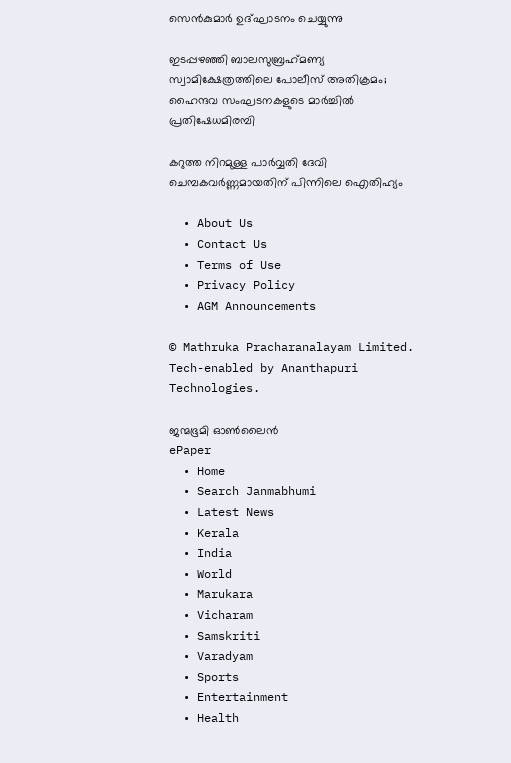സെന്‍കുമാര്‍ ഉദ്ഘാടനം ചെയ്യുന്നു

ഇടപ്പഴഞ്ഞി ബാലസുബ്രഹ്‌മണ്യ സ്വാമിക്ഷേത്രത്തിലെ പോലീസ് അതിക്രമം; ഹൈന്ദവ സംഘടനകളുടെ മാര്‍ച്ചില്‍ പ്രതിഷേധമിരമ്പി

കറുത്ത നിറമുള്ള പാര്‍വ്വതി ദേവി ചെമ്പകവര്‍ണ്ണമായതിന് പിന്നിലെ ഐതിഹ്യം

  • About Us
  • Contact Us
  • Terms of Use
  • Privacy Policy
  • AGM Announcements

© Mathruka Pracharanalayam Limited.
Tech-enabled by Ananthapuri Technologies.

ജന്മഭൂമി ഓണ്‍ലൈന്‍
ePaper
  • Home
  • Search Janmabhumi
  • Latest News
  • Kerala
  • India
  • World
  • Marukara
  • Vicharam
  • Samskriti
  • Varadyam
  • Sports
  • Entertainment
  • Health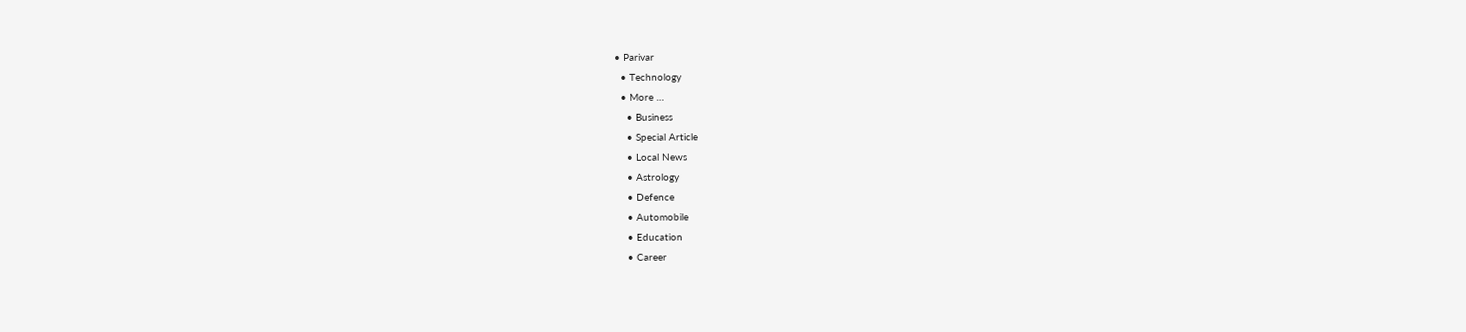• Parivar
  • Technology
  • More …
    • Business
    • Special Article
    • Local News
    • Astrology
    • Defence
    • Automobile
    • Education
    • Career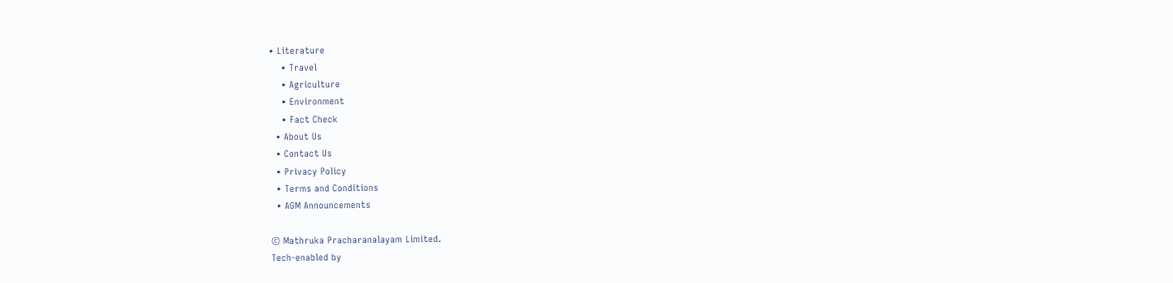• Literature
    • Travel
    • Agriculture
    • Environment
    • Fact Check
  • About Us
  • Contact Us
  • Privacy Policy
  • Terms and Conditions
  • AGM Announcements

© Mathruka Pracharanalayam Limited.
Tech-enabled by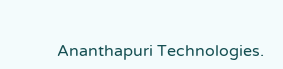Ananthapuri Technologies.